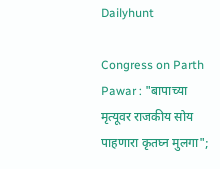Dailyhunt

Congress on Parth Pawar : "बापाच्या मृत्यूवर राजकीय सोय पाहणारा कृतघ्न मुलगा";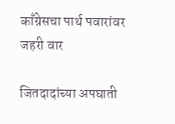काँग्रेसचा पार्थ पवारांवर जहरी वार

जितदादांच्या अपघाती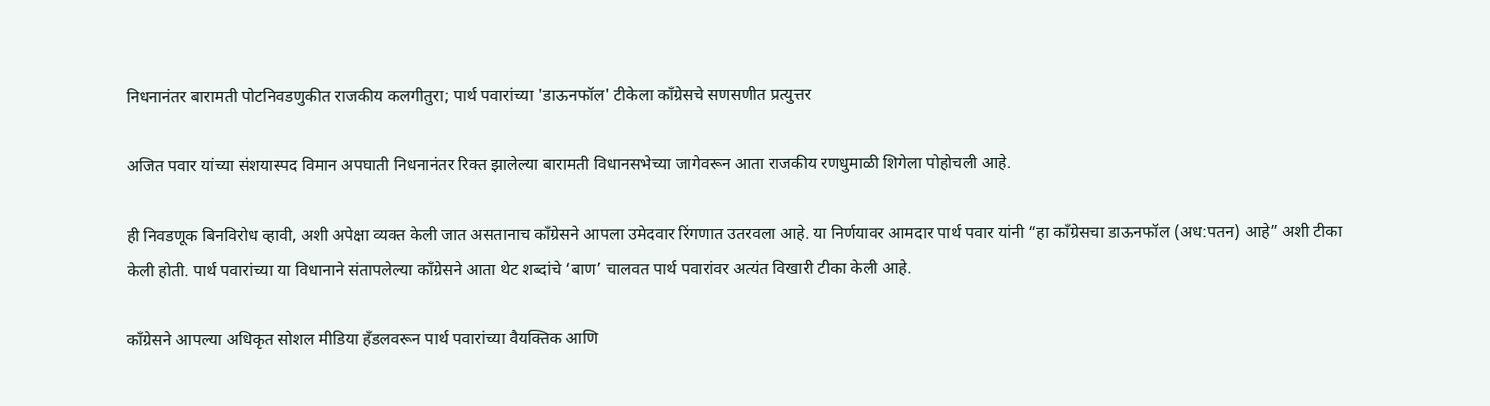निधनानंतर बारामती पोटनिवडणुकीत राजकीय कलगीतुरा; पार्थ पवारांच्या 'डाऊनफॉल' टीकेला काँग्रेसचे सणसणीत प्रत्युत्तर

अजित पवार यांच्या संशयास्पद विमान अपघाती निधनानंतर रिक्त झालेल्या बारामती विधानसभेच्या जागेवरून आता राजकीय रणधुमाळी शिगेला पोहोचली आहे.

ही निवडणूक बिनविरोध व्हावी, अशी अपेक्षा व्यक्त केली जात असतानाच काँग्रेसने आपला उमेदवार रिंगणात उतरवला आहे. या निर्णयावर आमदार पार्थ पवार यांनी “हा काँग्रेसचा डाऊनफॉल (अध:पतन) आहे” अशी टीका केली होती. पार्थ पवारांच्या या विधानाने संतापलेल्या काँग्रेसने आता थेट शब्दांचे ‘बाण’ चालवत पार्थ पवारांवर अत्यंत विखारी टीका केली आहे.

काँग्रेसने आपल्या अधिकृत सोशल मीडिया हँडलवरून पार्थ पवारांच्या वैयक्तिक आणि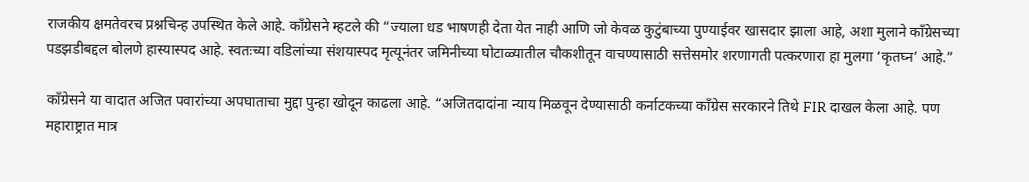राजकीय क्षमतेवरच प्रश्नचिन्ह उपस्थित केले आहे. काँग्रेसने म्हटले की “ज्याला धड भाषणही देता येत नाही आणि जो केवळ कुटुंबाच्या पुण्याईवर खासदार झाला आहे, अशा मुलाने काँग्रेसच्या पडझडीबद्दल बोलणे हास्यास्पद आहे. स्वतःच्या वडिलांच्या संशयास्पद मृत्यूनंतर जमिनीच्या घोटाळ्यातील चौकशीतून वाचण्यासाठी सत्तेसमोर शरणागती पत्करणारा हा मुलगा ‘कृतघ्न’ आहे.”

काँग्रेसने या वादात अजित पवारांच्या अपघाताचा मुद्दा पुन्हा खोदून काढला आहे. “अजितदादांना न्याय मिळवून देण्यासाठी कर्नाटकच्या काँग्रेस सरकारने तिथे FIR दाखल केला आहे. पण महाराष्ट्रात मात्र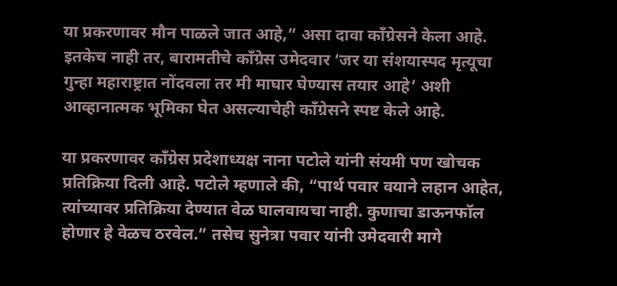या प्रकरणावर मौन पाळले जात आहे,” असा दावा काँग्रेसने केला आहे. इतकेच नाही तर, बारामतीचे काँग्रेस उमेदवार ‘जर या संशयास्पद मृत्यूचा गुन्हा महाराष्ट्रात नोंदवला तर मी माघार घेण्यास तयार आहे’ अशी आव्हानात्मक भूमिका घेत असल्याचेही काँग्रेसने स्पष्ट केले आहे.

या प्रकरणावर काँग्रेस प्रदेशाध्यक्ष नाना पटोले यांनी संयमी पण खोचक प्रतिक्रिया दिली आहे. पटोले म्हणाले की, “पार्थ पवार वयाने लहान आहेत, त्यांच्यावर प्रतिक्रिया देण्यात वेळ घालवायचा नाही. कुणाचा डाऊनफॉल होणार हे वेळच ठरवेल.” तसेच सुनेत्रा पवार यांनी उमेदवारी मागे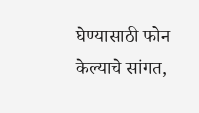घेण्यासाठी फोन केल्याचे सांगत,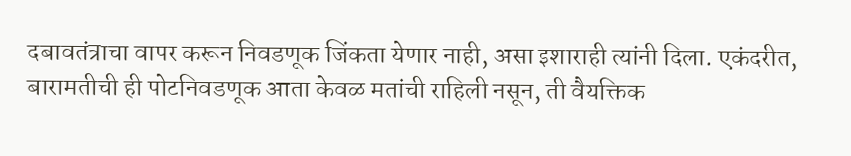दबावतंत्राचा वापर करून निवडणूक जिंकता येणार नाही, असा इशाराही त्यांनी दिला. एकंदरीत, बारामतीची ही पोटनिवडणूक आता केवळ मतांची राहिली नसून, ती वैयक्तिक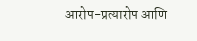आरोप-प्रत्यारोप आणि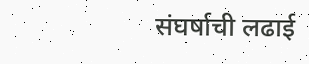संघर्षाची लढाई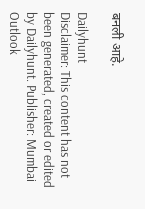बनली आहे.

Dailyhunt
Disclaimer: This content has not been generated, created or edited by Dailyhunt. Publisher: Mumbai Outlook